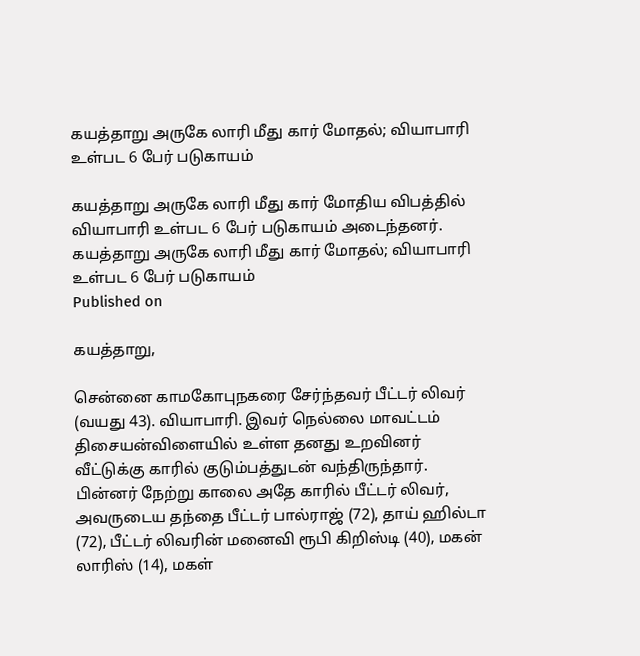கயத்தாறு அருகே லாரி மீது கார் மோதல்; வியாபாரி உள்பட 6 பேர் படுகாயம்

கயத்தாறு அருகே லாரி மீது கார் மோதிய விபத்தில் வியாபாரி உள்பட 6 பேர் படுகாயம் அடைந்தனர்.
கயத்தாறு அருகே லாரி மீது கார் மோதல்; வியாபாரி உள்பட 6 பேர் படுகாயம்
Published on

கயத்தாறு,

சென்னை காமகோபுநகரை சேர்ந்தவர் பீட்டர் லிவர் (வயது 43). வியாபாரி. இவர் நெல்லை மாவட்டம் திசையன்விளையில் உள்ள தனது உறவினர் வீட்டுக்கு காரில் குடும்பத்துடன் வந்திருந்தார். பின்னர் நேற்று காலை அதே காரில் பீட்டர் லிவர், அவருடைய தந்தை பீட்டர் பால்ராஜ் (72), தாய் ஹில்டா (72), பீட்டர் லிவரின் மனைவி ரூபி கிறிஸ்டி (40), மகன் லாரிஸ் (14), மகள்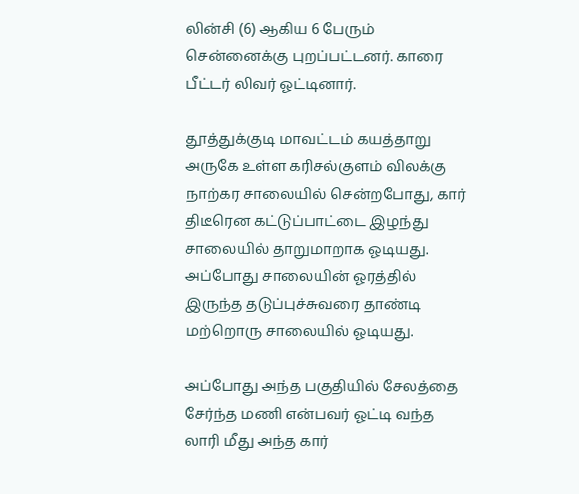லின்சி (6) ஆகிய 6 பேரும் சென்னைக்கு புறப்பட்டனர். காரை பீட்டர் லிவர் ஓட்டினார்.

தூத்துக்குடி மாவட்டம் கயத்தாறு அருகே உள்ள கரிசல்குளம் விலக்கு நாற்கர சாலையில் சென்றபோது, கார் திடீரென கட்டுப்பாட்டை இழந்து சாலையில் தாறுமாறாக ஓடியது. அப்போது சாலையின் ஓரத்தில் இருந்த தடுப்புச்சுவரை தாண்டி மற்றொரு சாலையில் ஓடியது.

அப்போது அந்த பகுதியில் சேலத்தை சேர்ந்த மணி என்பவர் ஓட்டி வந்த லாரி மீது அந்த கார்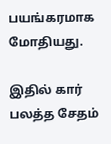பயங்கரமாக மோதியது.

இதில் கார் பலத்த சேதம்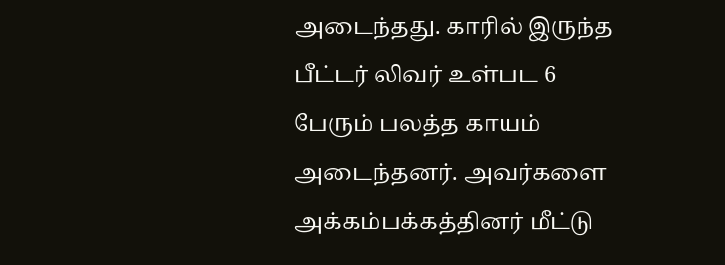அடைந்தது. காரில் இருந்த பீட்டர் லிவர் உள்பட 6 பேரும் பலத்த காயம் அடைந்தனர். அவர்களை அக்கம்பக்கத்தினர் மீட்டு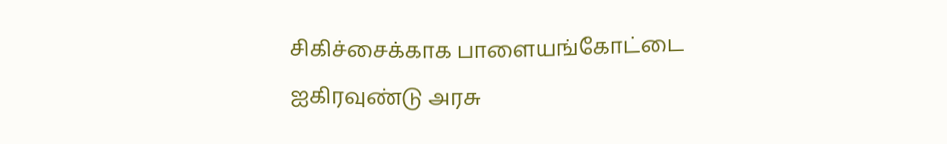சிகிச்சைக்காக பாளையங்கோட்டை ஐகிரவுண்டு அரசு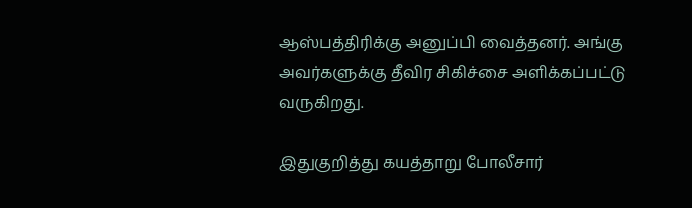ஆஸ்பத்திரிக்கு அனுப்பி வைத்தனர். அங்கு அவர்களுக்கு தீவிர சிகிச்சை அளிக்கப்பட்டு வருகிறது.

இதுகுறித்து கயத்தாறு போலீசார்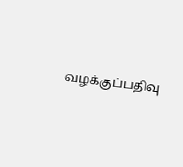வழக்குப்பதிவு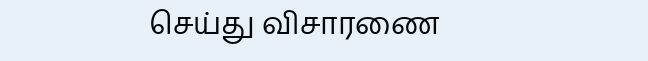செய்து விசாரணை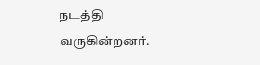நடத்தி வருகின்றனர்.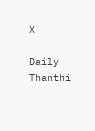X

Daily Thanthi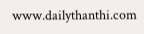www.dailythanthi.com